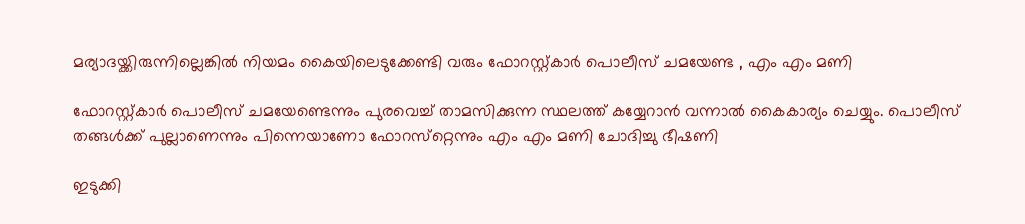മര്യാദയ്ക്കിരുന്നില്ലെങ്കില്‍ നിയമം കൈയിലെടുക്കേണ്ടി വരും ഫോറസ്റ്റ്കാര്‍ പൊലീസ് ചമയേണ്ട , എം എം മണി

ഫോറസ്റ്റ്കാര്‍ പൊലീസ് ചമയേണ്ടെന്നും പുരവെച്ച് താമസിക്കുന്ന സ്ഥലത്ത് കയ്യേറാന്‍ വന്നാല്‍ കൈകാര്യം ചെയ്യും. പൊലീസ് തങ്ങള്‍ക്ക് പുല്ലാണെന്നും പിന്നെയാണോ ഫോറസ്‌റ്റെന്നും എം എം മണി ചോദിച്ചു ഭീഷണി

ഇടുക്കി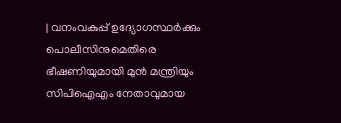| വനംവകുപ്പ് ഉദ്യോഗസ്ഥര്‍ക്കും പൊലീസിനുമെതിരെ ഭീഷണിയുമായി മുന്‍ മന്ത്രിയും സിപിഐഎം നേതാവുമായ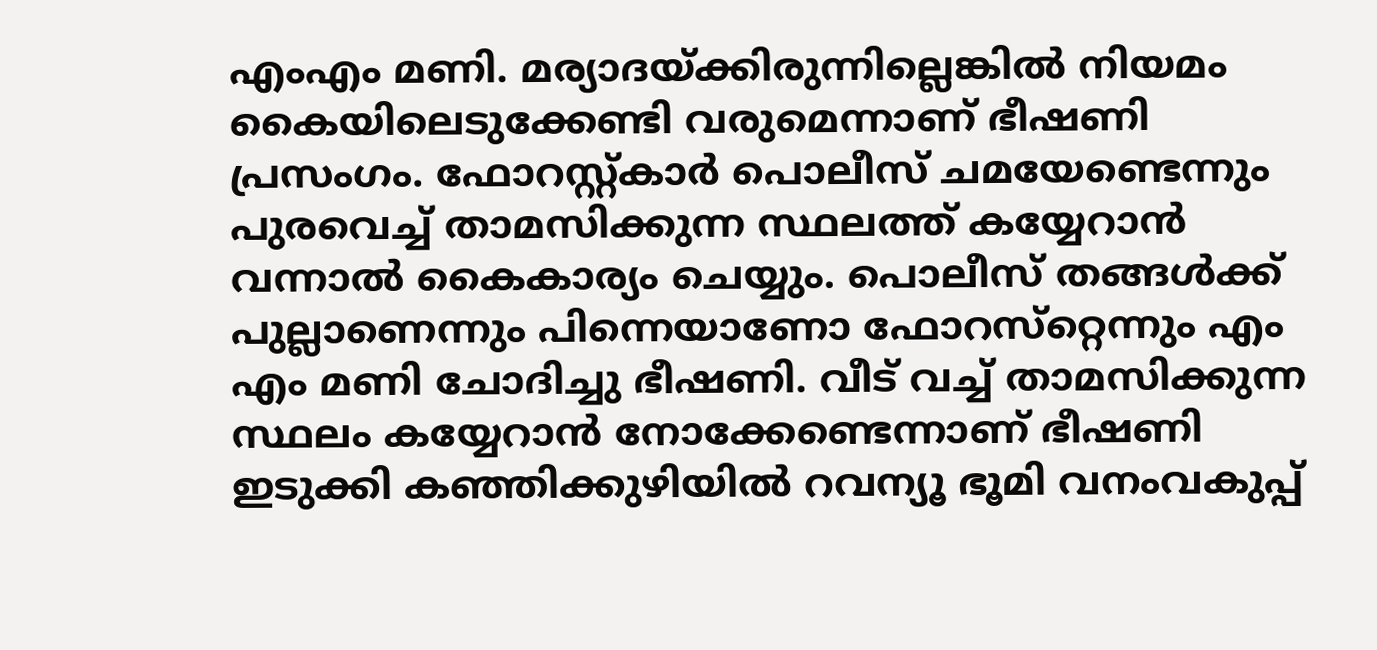എംഎം മണി. മര്യാദയ്ക്കിരുന്നില്ലെങ്കില്‍ നിയമം കൈയിലെടുക്കേണ്ടി വരുമെന്നാണ് ഭീഷണി പ്രസംഗം. ഫോറസ്റ്റ്കാര്‍ പൊലീസ് ചമയേണ്ടെന്നും പുരവെച്ച് താമസിക്കുന്ന സ്ഥലത്ത് കയ്യേറാന്‍ വന്നാല്‍ കൈകാര്യം ചെയ്യും. പൊലീസ് തങ്ങള്‍ക്ക് പുല്ലാണെന്നും പിന്നെയാണോ ഫോറസ്‌റ്റെന്നും എം എം മണി ചോദിച്ചു ഭീഷണി. വീട് വച്ച് താമസിക്കുന്ന സ്ഥലം കയ്യേറാന്‍ നോക്കേണ്ടെന്നാണ് ഭീഷണി
ഇടുക്കി കഞ്ഞിക്കുഴിയില്‍ റവന്യൂ ഭൂമി വനംവകുപ്പ്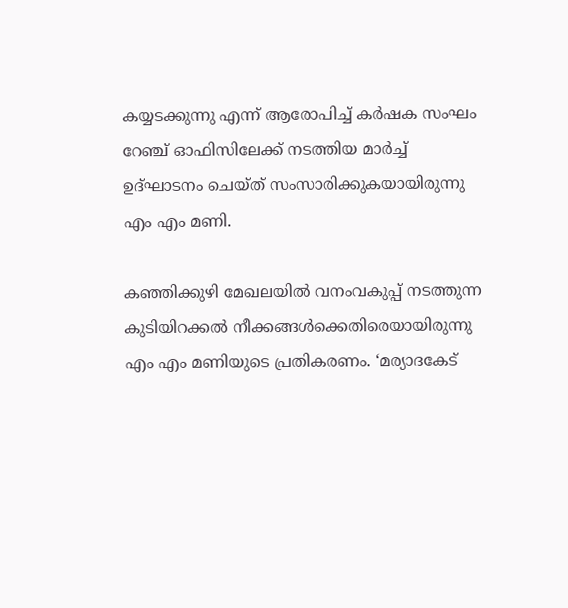കയ്യടക്കുന്നു എന്ന് ആരോപിച്ച് കര്‍ഷക സംഘം റേഞ്ച് ഓഫിസിലേക്ക് നടത്തിയ മാര്‍ച്ച് ഉദ്ഘാടനം ചെയ്ത് സംസാരിക്കുകയായിരുന്നു എം എം മണി.

കഞ്ഞിക്കുഴി മേഖലയില്‍ വനംവകുപ്പ് നടത്തുന്ന കുടിയിറക്കല്‍ നീക്കങ്ങള്‍ക്കെതിരെയായിരുന്നു എം എം മണിയുടെ പ്രതികരണം. ‘മര്യാദകേട്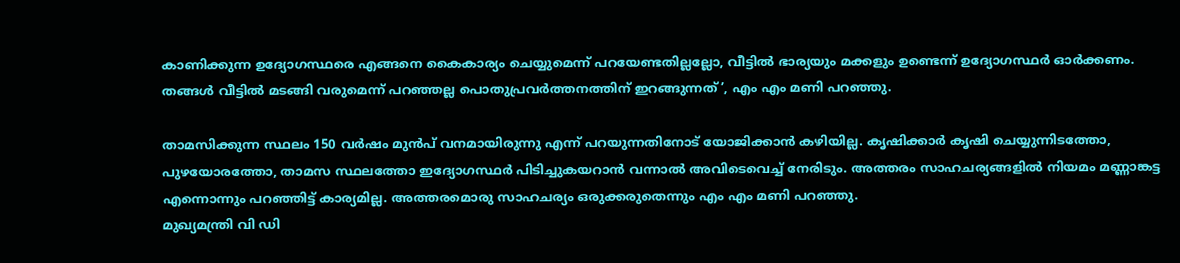കാണിക്കുന്ന ഉദ്യോഗസ്ഥരെ എങ്ങനെ കൈകാര്യം ചെയ്യുമെന്ന് പറയേണ്ടതില്ലല്ലോ, വീട്ടില്‍ ഭാര്യയും മക്കളും ഉണ്ടെന്ന് ഉദ്യോഗസ്ഥര്‍ ഓര്‍ക്കണം. തങ്ങള്‍ വീട്ടില്‍ മടങ്ങി വരുമെന്ന് പറഞ്ഞല്ല പൊതുപ്രവര്‍ത്തനത്തിന് ഇറങ്ങുന്നത്’, എം എം മണി പറഞ്ഞു.

താമസിക്കുന്ന സ്ഥലം 150 വര്‍ഷം മുന്‍പ് വനമായിരുന്നു എന്ന് പറയുന്നതിനോട് യോജിക്കാന്‍ കഴിയില്ല. കൃഷിക്കാര്‍ കൃഷി ചെയ്യുന്നിടത്തോ, പുഴയോരത്തോ, താമസ സ്ഥലത്തോ ഇദ്യോഗസ്ഥര്‍ പിടിച്ചുകയറാന്‍ വന്നാല്‍ അവിടെവെച്ച് നേരിടും. അത്തരം സാഹചര്യങ്ങളില്‍ നിയമം മണ്ണാങ്കട്ട എന്നൊന്നും പറഞ്ഞിട്ട് കാര്യമില്ല. അത്തരമൊരു സാഹചര്യം ഒരുക്കരുതെന്നും എം എം മണി പറഞ്ഞു.
മുഖ്യമന്ത്രി വി ഡി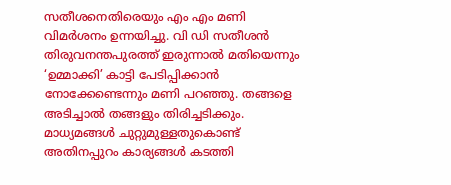സതീശനെതിരെയും എം എം മണി വിമര്‍ശനം ഉന്നയിച്ചു. വി ഡി സതീശന്‍ തിരുവനന്തപുരത്ത് ഇരുന്നാല്‍ മതിയെന്നും ‘ഉമ്മാക്കി’ കാട്ടി പേടിപ്പിക്കാന്‍ നോക്കേണ്ടെന്നും മണി പറഞ്ഞു. തങ്ങളെ അടിച്ചാല്‍ തങ്ങളും തിരിച്ചടിക്കും. മാധ്യമങ്ങള്‍ ചുറ്റുമുള്ളതുകൊണ്ട് അതിനപ്പുറം കാര്യങ്ങള്‍ കടത്തി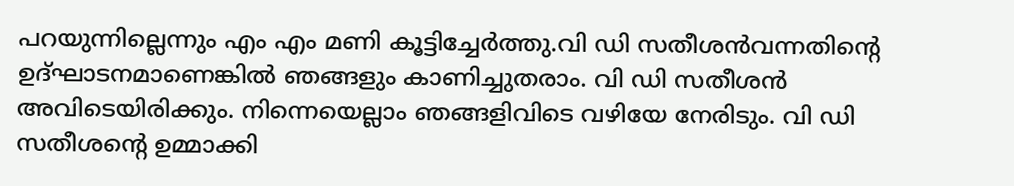പറയുന്നില്ലെന്നും എം എം മണി കൂട്ടിച്ചേര്‍ത്തു.വി ഡി സതീശന്‍വന്നതിന്റെ ഉദ്ഘാടനമാണെങ്കില്‍ ഞങ്ങളും കാണിച്ചുതരാം. വി ഡി സതീശന്‍ അവിടെയിരിക്കും. നിന്നെയെല്ലാം ഞങ്ങളിവിടെ വഴിയേ നേരിടും. വി ഡി സതീശന്റെ ഉമ്മാക്കി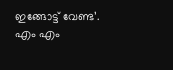ഇങ്ങോട്ട് വേണ്ട’. എം എം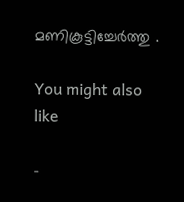മണികൂട്ടിച്ചേർത്തു .

You might also like

-